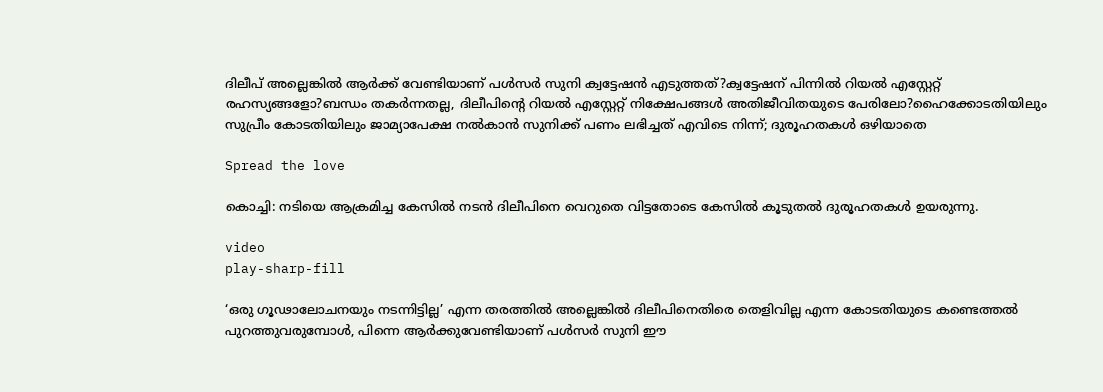ദിലീപ് അല്ലെങ്കില്‍ ആർക്ക് വേണ്ടിയാണ് പൾസർ സുനി ക്വട്ടേഷന്‍ എടുത്തത്?ക്വട്ടേഷന് പിന്നിൽ റിയല്‍ എസ്റ്റേറ്റ് രഹസ്യങ്ങളോ?ബന്ധം തകര്‍ന്നതല്ല, ദിലീപിന്റെ റിയല്‍ എസ്റ്റേറ്റ് നിക്ഷേപങ്ങള്‍ അതിജീവിതയുടെ പേരിലോ?ഹൈക്കോടതിയിലും സുപ്രീം കോടതിയിലും ജാമ്യാപേക്ഷ നല്‍കാന്‍ സുനിക്ക് പണം ലഭിച്ചത് എവിടെ നിന്ന്; ദുരൂഹതകള്‍ ഒഴിയാതെ

Spread the love

കൊച്ചി: നടിയെ ആക്രമിച്ച കേസില്‍ നടന്‍ ദിലീപിനെ വെറുതെ വിട്ടതോടെ കേസില്‍ കൂടുതല്‍ ദുരൂഹതകള്‍ ഉയരുന്നു.

video
play-sharp-fill

‘ഒരു ഗൂഢാലോചനയും നടന്നിട്ടില്ല’ എന്ന തരത്തില്‍ അല്ലെങ്കില്‍ ദിലീപിനെതിരെ തെളിവില്ല എന്ന കോടതിയുടെ കണ്ടെത്തല്‍ പുറത്തുവരുമ്പോള്‍, പിന്നെ ആര്‍ക്കുവേണ്ടിയാണ് പള്‍സര്‍ സുനി ഈ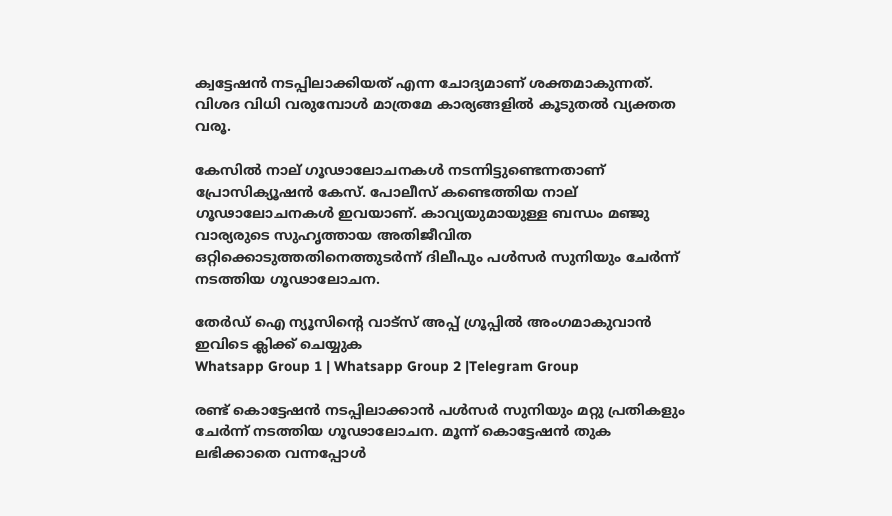ക്വട്ടേഷന്‍ നടപ്പിലാക്കിയത് എന്ന ചോദ്യമാണ് ശക്തമാകുന്നത്. വിശദ വിധി വരുമ്പോള്‍ മാത്രമേ കാര്യങ്ങളില്‍ കൂടുതല്‍ വ്യക്തത വരൂ.

കേസില്‍ നാല് ഗൂഢാലോചനകള്‍ നടന്നിട്ടുണ്ടെന്നതാണ് പ്രോസിക്യൂഷന്‍ കേസ്. പോലീസ് കണ്ടെത്തിയ നാല് ഗൂഢാലോചനകള്‍ ഇവയാണ്. കാവ്യയുമായുള്ള ബന്ധം മഞ്ജു വാര്യരുടെ സുഹൃത്തായ അതിജീവിത ഒറ്റിക്കൊടുത്തതിനെത്തുടര്‍ന്ന് ദിലീപും പള്‍സര്‍ സുനിയും ചേര്‍ന്ന് നടത്തിയ ഗൂഢാലോചന.

തേർഡ് ഐ ന്യൂസിന്റെ വാട്സ് അപ്പ് ഗ്രൂപ്പിൽ അംഗമാകുവാൻ ഇവിടെ ക്ലിക്ക് ചെയ്യുക
Whatsapp Group 1 | Whatsapp Group 2 |Telegram Group

രണ്ട് കൊട്ടേഷന്‍ നടപ്പിലാക്കാന്‍ പള്‍സര്‍ സുനിയും മറ്റു പ്രതികളും ചേര്‍ന്ന് നടത്തിയ ഗൂഢാലോചന. മൂന്ന് കൊട്ടേഷന്‍ തുക ലഭിക്കാതെ വന്നപ്പോള്‍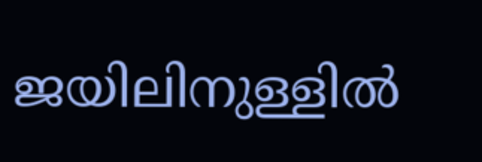ജയിലിനുള്ളില്‍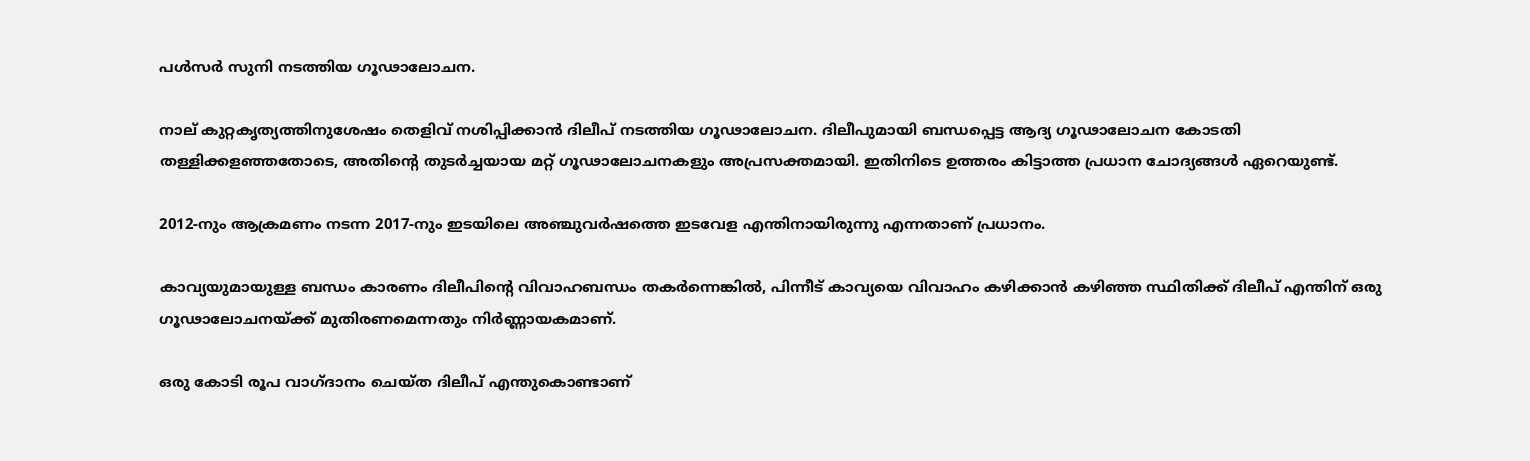പള്‍സര്‍ സുനി നടത്തിയ ഗൂഢാലോചന.

നാല് കുറ്റകൃത്യത്തിനുശേഷം തെളിവ് നശിപ്പിക്കാന്‍ ദിലീപ് നടത്തിയ ഗൂഢാലോചന. ദിലീപുമായി ബന്ധപ്പെട്ട ആദ്യ ഗൂഢാലോചന കോടതി തള്ളിക്കളഞ്ഞതോടെ, അതിന്റെ തുടര്‍ച്ചയായ മറ്റ് ഗൂഢാലോചനകളും അപ്രസക്തമായി. ഇതിനിടെ ഉത്തരം കിട്ടാത്ത പ്രധാന ചോദ്യങ്ങള്‍ ഏറെയുണ്ട്.

2012-നും ആക്രമണം നടന്ന 2017-നും ഇടയിലെ അഞ്ചുവര്‍ഷത്തെ ഇടവേള എന്തിനായിരുന്നു എന്നതാണ് പ്രധാനം.

കാവ്യയുമായുള്ള ബന്ധം കാരണം ദിലീപിന്റെ വിവാഹബന്ധം തകര്‍ന്നെങ്കില്‍, പിന്നീട് കാവ്യയെ വിവാഹം കഴിക്കാന്‍ കഴിഞ്ഞ സ്ഥിതിക്ക് ദിലീപ് എന്തിന് ഒരു ഗൂഢാലോചനയ്ക്ക് മുതിരണമെന്നതും നിര്‍ണ്ണായകമാണ്.

ഒരു കോടി രൂപ വാഗ്ദാനം ചെയ്ത ദിലീപ് എന്തുകൊണ്ടാണ്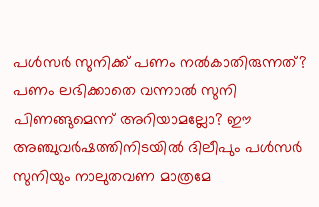പള്‍സര്‍ സുനിക്ക് പണം നല്‍കാതിരുന്നത്? പണം ലഭിക്കാതെ വന്നാല്‍ സുനി പിണങ്ങുമെന്ന് അറിയാമല്ലോ? ഈ അഞ്ചുവര്‍ഷത്തിനിടയില്‍ ദിലീപും പള്‍സര്‍ സുനിയും നാലുതവണ മാത്രമേ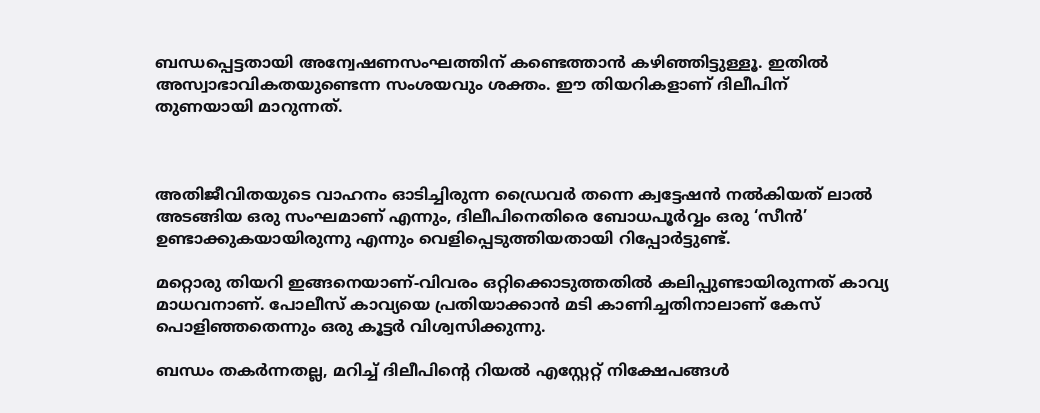ബന്ധപ്പെട്ടതായി അന്വേഷണസംഘത്തിന് കണ്ടെത്താന്‍ കഴിഞ്ഞിട്ടുള്ളൂ. ഇതില്‍ അസ്വാഭാവികതയുണ്ടെന്ന സംശയവും ശക്തം. ഈ തിയറികളാണ് ദിലീപിന് തുണയായി മാറുന്നത്.



അതിജീവിതയുടെ വാഹനം ഓടിച്ചിരുന്ന ഡ്രൈവര്‍ തന്നെ ക്വട്ടേഷന്‍ നല്‍കിയത് ലാല്‍ അടങ്ങിയ ഒരു സംഘമാണ് എന്നും, ദിലീപിനെതിരെ ബോധപൂര്‍വ്വം ഒരു ‘സീന്‍’ ഉണ്ടാക്കുകയായിരുന്നു എന്നും വെളിപ്പെടുത്തിയതായി റിപ്പോര്‍ട്ടുണ്ട്.

മറ്റൊരു തിയറി ഇങ്ങനെയാണ്-വിവരം ഒറ്റിക്കൊടുത്തതില്‍ കലിപ്പുണ്ടായിരുന്നത് കാവ്യ മാധവനാണ്. പോലീസ് കാവ്യയെ പ്രതിയാക്കാന്‍ മടി കാണിച്ചതിനാലാണ് കേസ് പൊളിഞ്ഞതെന്നും ഒരു കൂട്ടര്‍ വിശ്വസിക്കുന്നു.

ബന്ധം തകര്‍ന്നതല്ല, മറിച്ച് ദിലീപിന്റെ റിയല്‍ എസ്റ്റേറ്റ് നിക്ഷേപങ്ങള്‍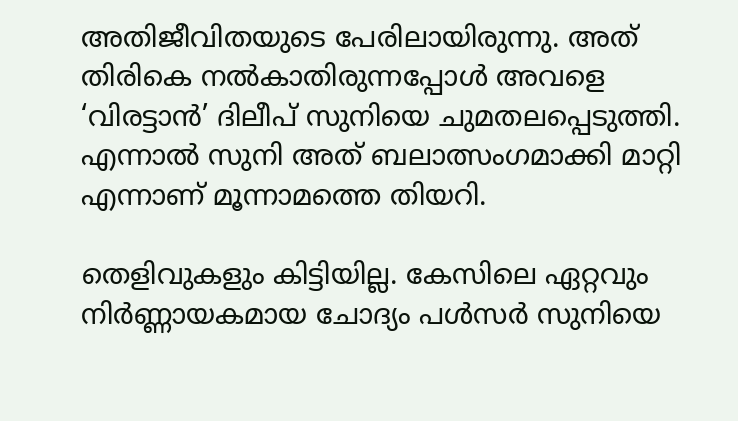അതിജീവിതയുടെ പേരിലായിരുന്നു. അത് തിരികെ നല്‍കാതിരുന്നപ്പോള്‍ അവളെ ‘വിരട്ടാന്‍’ ദിലീപ് സുനിയെ ചുമതലപ്പെടുത്തി. എന്നാല്‍ സുനി അത് ബലാത്സംഗമാക്കി മാറ്റി എന്നാണ് മൂന്നാമത്തെ തിയറി.

തെളിവുകളും കിട്ടിയില്ല. കേസിലെ ഏറ്റവും നിര്‍ണ്ണായകമായ ചോദ്യം പള്‍സര്‍ സുനിയെ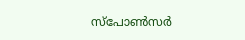സ്‌പോണ്‍സര്‍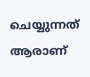ചെയ്യുന്നത് ആരാണ്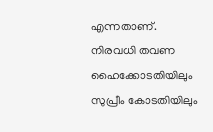എന്നതാണ്. നിരവധി തവണ ഹൈക്കോടതിയിലും സുപ്രീം കോടതിയിലും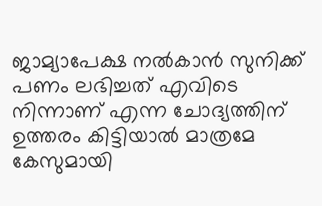ജാമ്യാപേക്ഷ നല്‍കാന്‍ സുനിക്ക് പണം ലഭിച്ചത് എവിടെ നിന്നാണ് എന്ന ചോദ്യത്തിന് ഉത്തരം കിട്ടിയാല്‍ മാത്രമേ കേസുമായി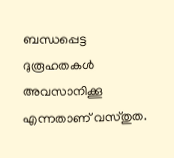ബന്ധപ്പെട്ട ദുരൂഹതകള്‍ അവസാനിക്കൂ എന്നതാണ് വസ്തുത.